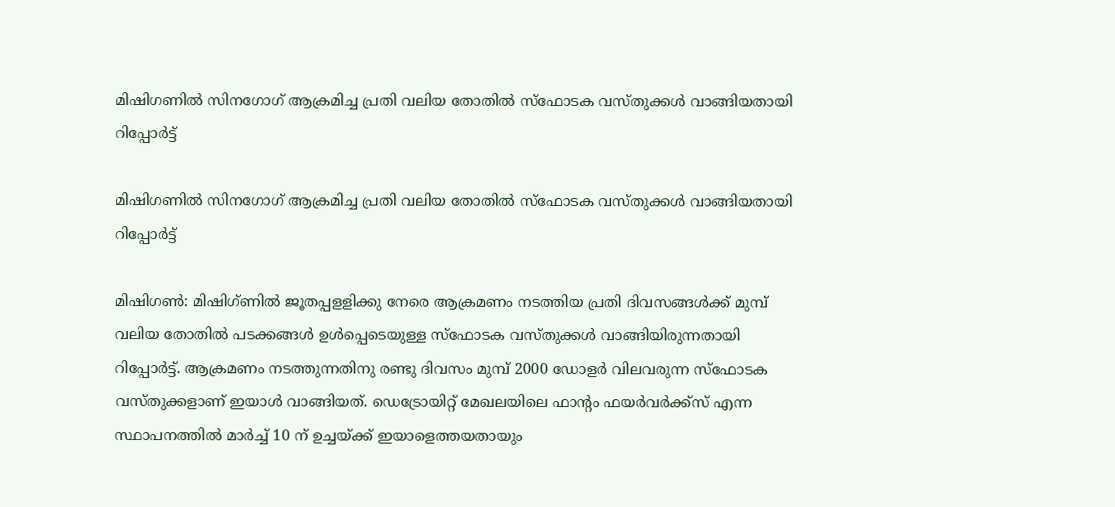മിഷിഗണില്‍ സിനഗോഗ് ആക്രമിച്ച പ്രതി വലിയ തോതില്‍ സ്‌ഫോടക വസ്തുക്കള്‍ വാങ്ങിയതായി റിപ്പോര്‍ട്ട്

മിഷിഗണില്‍ സിനഗോഗ് ആക്രമിച്ച പ്രതി വലിയ തോതില്‍ സ്‌ഫോടക വസ്തുക്കള്‍ വാങ്ങിയതായി റിപ്പോര്‍ട്ട്

മിഷിഗണ്‍: മിഷിഗ്ണില്‍ ജൂതപ്പളളിക്കു നേരെ ആക്രമണം നടത്തിയ പ്രതി ദിവസങ്ങള്‍ക്ക് മുമ്പ് വലിയ തോതില്‍ പടക്കങ്ങള്‍ ഉള്‍പ്പെടെയുള്ള സ്‌ഫോടക വസ്തുക്കള്‍ വാങ്ങിയിരുന്നതായി റിപ്പോര്‍ട്ട്. ആക്രമണം നടത്തുന്നതിനു രണ്ടു ദിവസം മുമ്പ് 2000 ഡോളര്‍ വിലവരുന്ന സ്‌ഫോടക വസ്തുക്കളാണ് ഇയാള്‍ വാങ്ങിയത്. ഡെട്രോയിറ്റ് മേഖലയിലെ ഫാന്റം ഫയര്‍വര്‍ക്ക്‌സ് എന്ന സ്ഥാപനത്തില്‍ മാര്‍ച്ച് 10 ന് ഉച്ചയ്ക്ക് ഇയാളെത്തയതായും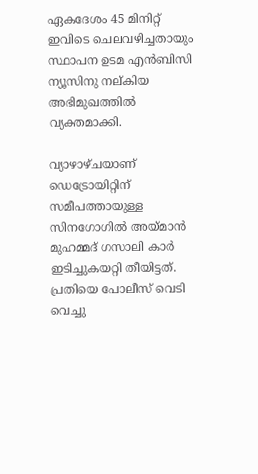ഏകദേശം 45 മിനിറ്റ് ഇവിടെ ചെലവഴിച്ചതായും സ്ഥാപന ഉടമ എന്‍ബിസി ന്യൂസിനു നല്കിയ അഭിമുഖത്തില്‍ വ്യക്തമാക്കി.

വ്യാഴാഴ്ചയാണ് ഡെട്രോയിറ്റിന് സമീപത്തായുള്ള സിനഗോഗില്‍ അയ്മാന്‍ മുഹമ്മദ് ഗസാലി കാര്‍ ഇടിച്ചുകയറ്റി തീയിട്ടത്. പ്രതിയെ പോലീസ് വെടി വെച്ചു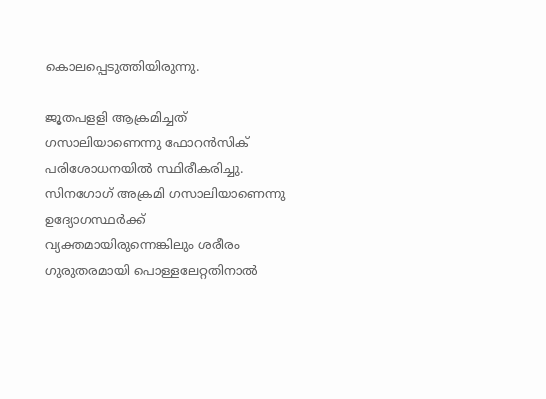കൊലപ്പെടുത്തിയിരുന്നു.

ജൂതപളളി ആക്രമിച്ചത് ഗസാലിയാണെന്നു ഫോറന്‍സിക് പരിശോധനയില്‍ സ്ഥിരീകരിച്ചു. സിനഗോഗ് അക്രമി ഗസാലിയാണെന്നു ഉദ്യോഗസ്ഥര്‍ക്ക് വ്യക്തമായിരുന്നെങ്കിലും ശരീരം ഗുരുതരമായി പൊള്ളലേറ്റതിനാല്‍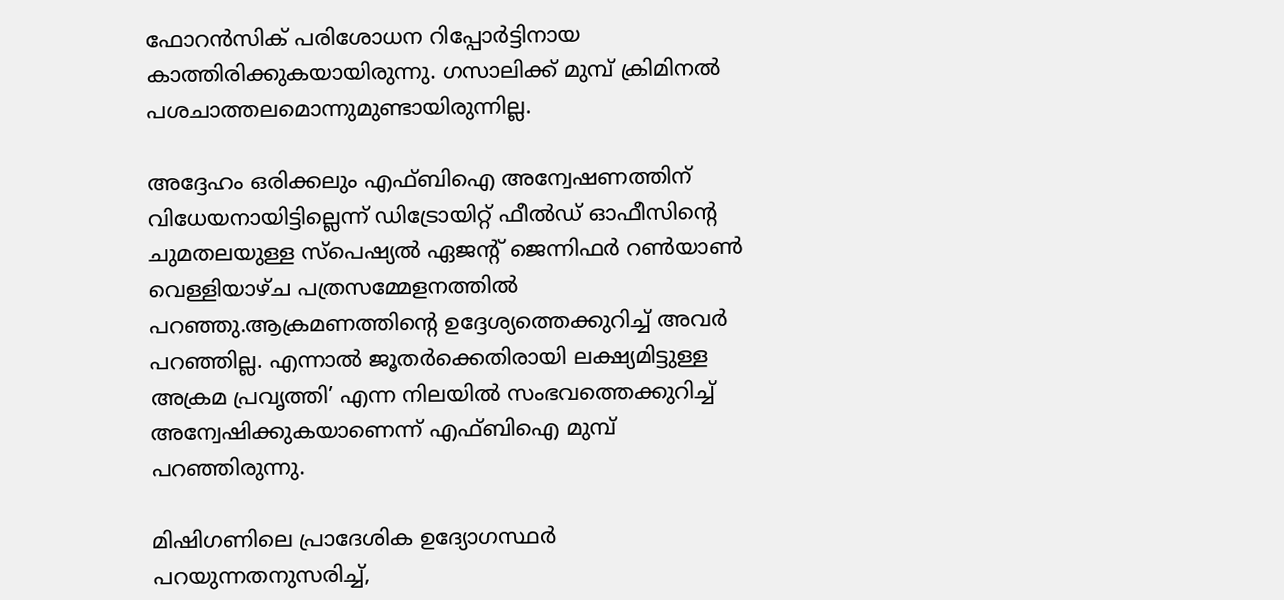ഫോറന്‍സിക് പരിശോധന റിപ്പോര്‍ട്ടിനായ കാത്തിരിക്കുകയായിരുന്നു. ഗസാലിക്ക് മുമ്പ് ക്രിമിനല്‍ പശചാത്തലമൊന്നുമുണ്ടായിരുന്നില്ല.

അദ്ദേഹം ഒരിക്കലും എഫ്ബിഐ അന്വേഷണത്തിന് വിധേയനായിട്ടില്ലെന്ന് ഡിട്രോയിറ്റ് ഫീല്‍ഡ് ഓഫീസിന്റെ ചുമതലയുള്ള സ്‌പെഷ്യല്‍ ഏജന്റ് ജെന്നിഫര്‍ റണ്‍യാണ്‍ വെള്ളിയാഴ്ച പത്രസമ്മേളനത്തില്‍ പറഞ്ഞു.ആക്രമണത്തിന്റെ ഉദ്ദേശ്യത്തെക്കുറിച്ച് അവര്‍ പറഞ്ഞില്ല. എന്നാല്‍ ജൂതര്‍ക്കെതിരായി ലക്ഷ്യമിട്ടുള്ള അക്രമ പ്രവൃത്തി’ എന്ന നിലയില്‍ സംഭവത്തെക്കുറിച്ച് അന്വേഷിക്കുകയാണെന്ന് എഫ്ബിഐ മുമ്പ് പറഞ്ഞിരുന്നു.

മിഷിഗണിലെ പ്രാദേശിക ഉദ്യോഗസ്ഥര്‍ പറയുന്നതനുസരിച്ച്,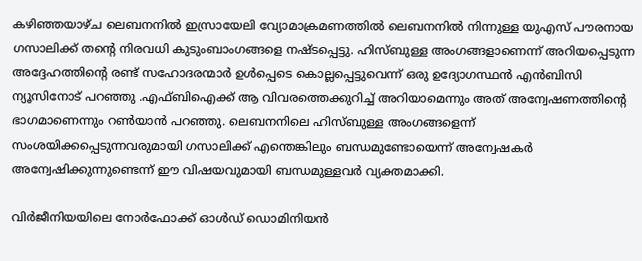കഴിഞ്ഞയാഴ്ച ലെബനനില്‍ ഇസ്രായേലി വ്യോമാക്രമണത്തില്‍ ലെബനനില്‍ നിന്നുള്ള യുഎസ് പൗരനായ ഗസാലിക്ക് തന്റെ നിരവധി കുടുംബാംഗങ്ങളെ നഷ്ടപ്പെട്ടു. ഹിസ്ബുള്ള അംഗങ്ങളാണെന്ന് അറിയപ്പെടുന്ന അദ്ദേഹത്തിന്റെ രണ്ട് സഹോദരന്മാര്‍ ഉള്‍പ്പെടെ കൊല്ലപ്പെട്ടുവെന്ന് ഒരു ഉദ്യോഗസ്ഥന്‍ എന്‍ബിസി ന്യൂസിനോട് പറഞ്ഞു .എഫ്ബിഐക്ക് ആ വിവരത്തെക്കുറിച്ച് അറിയാമെന്നും അത് അന്വേഷണത്തിന്റെ ഭാഗമാണെന്നും റണ്‍യാന്‍ പറഞ്ഞു. ലെബനനിലെ ഹിസ്ബുള്ള അംഗങ്ങളെന്ന് സംശയിക്കപ്പെടുന്നവരുമായി ഗസാലിക്ക് എന്തെങ്കിലും ബന്ധമുണ്ടോയെന്ന് അന്വേഷകര്‍ അന്വേഷിക്കുന്നുണ്ടെന്ന് ഈ വിഷയവുമായി ബന്ധമുള്ളവര്‍ വ്യക്തമാക്കി.

വിര്‍ജീനിയയിലെ നോര്‍ഫോക്ക് ഓള്‍ഡ് ഡൊമിനിയന്‍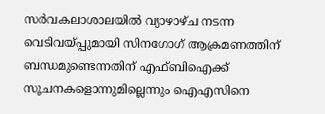സര്‍വകലാശാലയില്‍ വ്യാഴാഴ്ച നടന്ന വെടിവയ്പ്പുമായി സിനഗോഗ് ആക്രമണത്തിന് ബന്ധമുണ്ടെന്നതിന് എഫ്ബിഐക്ക് സൂചനകളൊന്നുമില്ലെന്നും ഐഎസിനെ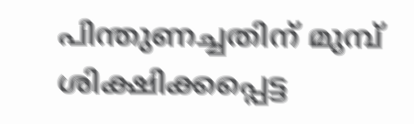പിന്തുണച്ചതിന് മുമ്പ് ശിക്ഷിക്കപ്പെട്ട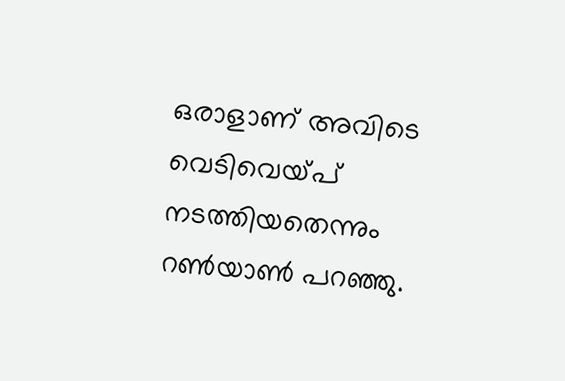ഒരാളാണ് അവിടെ വെടിവെയ്പ് നടത്തിയതെന്നും റണ്‍യാണ്‍ പറഞ്ഞു.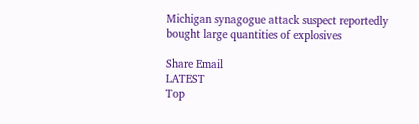Michigan synagogue attack suspect reportedly bought large quantities of explosives

Share Email
LATEST
Top